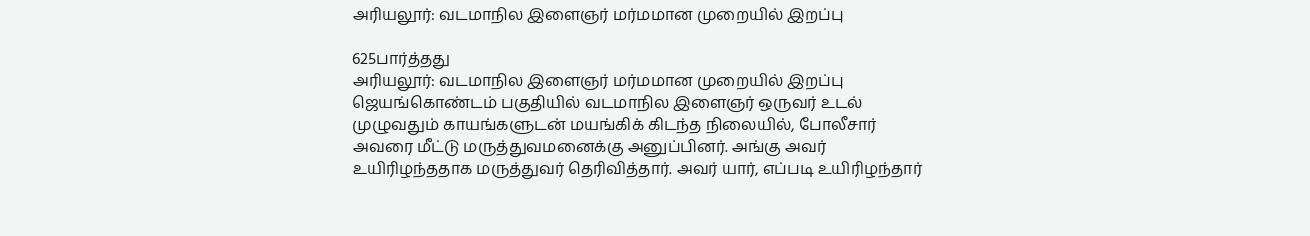அரியலூர்: வடமாநில இளைஞர் மர்மமான முறையில் இறப்பு

625பார்த்தது
அரியலூர்: வடமாநில இளைஞர் மர்மமான முறையில் இறப்பு
ஜெயங்கொண்டம் பகுதியில் வடமாநில இளைஞர் ஒருவர் உடல் முழுவதும் காயங்களுடன் மயங்கிக் கிடந்த நிலையில், போலீசார் அவரை மீட்டு மருத்துவமனைக்கு அனுப்பினர். அங்கு அவர் உயிரிழந்ததாக மருத்துவர் தெரிவித்தார். அவர் யார், எப்படி உயிரிழந்தார்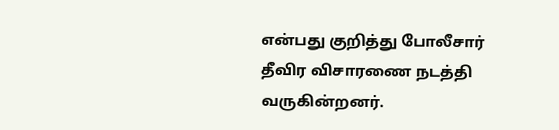என்பது குறித்து போலீசார் தீவிர விசாரணை நடத்தி வருகின்றனர்.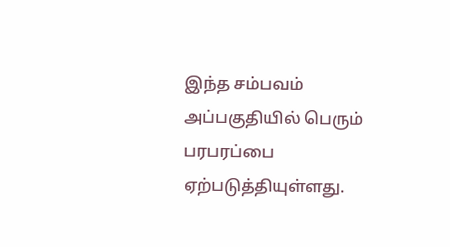இந்த சம்பவம் அப்பகுதியில் பெரும் பரபரப்பை ஏற்படுத்தியுள்ளது.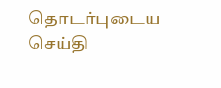தொடர்புடைய செய்தி